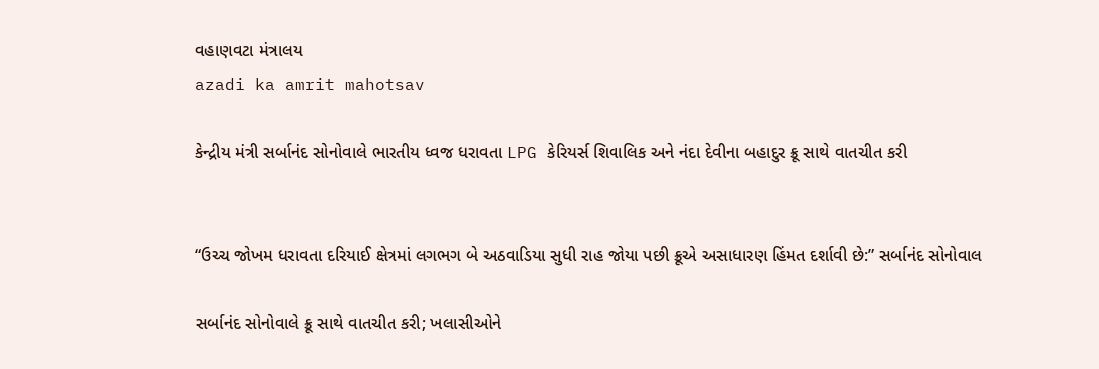વહાણવટા મંત્રાલય
azadi ka amrit mahotsav

કેન્દ્રીય મંત્રી સર્બાનંદ સોનોવાલે ભારતીય ધ્વજ ધરાવતા LPG કેરિયર્સ શિવાલિક અને નંદા દેવીના બહાદુર ક્રૂ સાથે વાતચીત કરી


“ઉચ્ચ જોખમ ધરાવતા દરિયાઈ ક્ષેત્રમાં લગભગ બે અઠવાડિયા સુધી રાહ જોયા પછી ક્રૂએ અસાધારણ હિંમત દર્શાવી છે:” સર્બાનંદ સોનોવાલ

સર્બાનંદ સોનોવાલે ક્રૂ સાથે વાતચીત કરી; ખલાસીઓને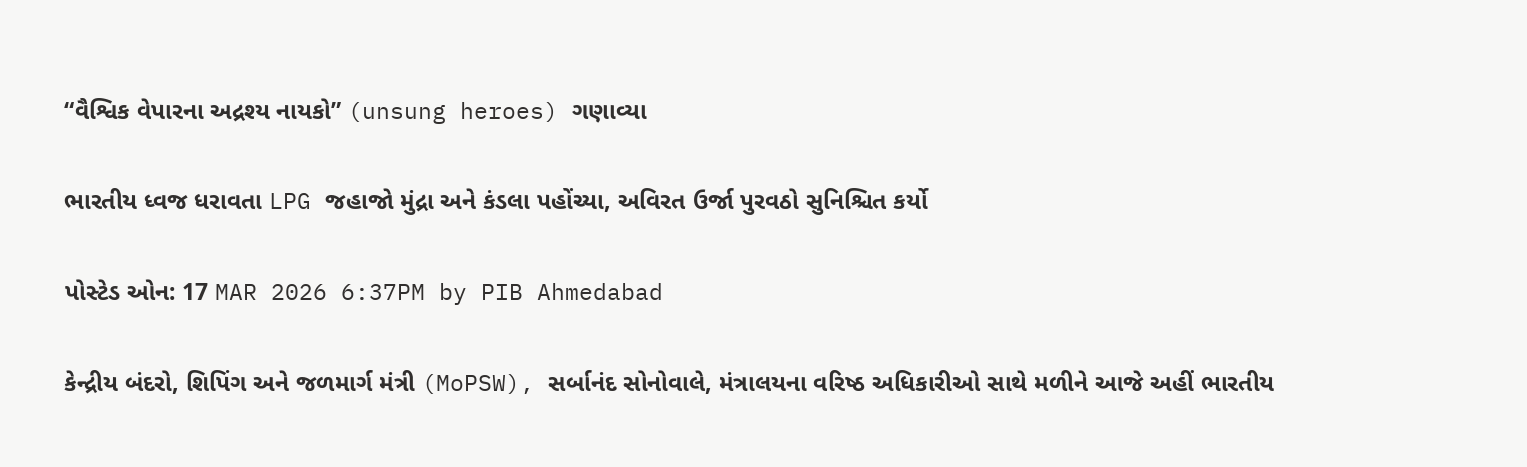“વૈશ્વિક વેપારના અદ્રશ્ય નાયકો” (unsung heroes) ગણાવ્યા

ભારતીય ધ્વજ ધરાવતા LPG જહાજો મુંદ્રા અને કંડલા પહોંચ્યા, અવિરત ઉર્જા પુરવઠો સુનિશ્ચિત કર્યો

પોસ્ટેડ ઓન: 17 MAR 2026 6:37PM by PIB Ahmedabad

કેન્દ્રીય બંદરો, શિપિંગ અને જળમાર્ગ મંત્રી (MoPSW), સર્બાનંદ સોનોવાલે, મંત્રાલયના વરિષ્ઠ અધિકારીઓ સાથે મળીને આજે અહીં ભારતીય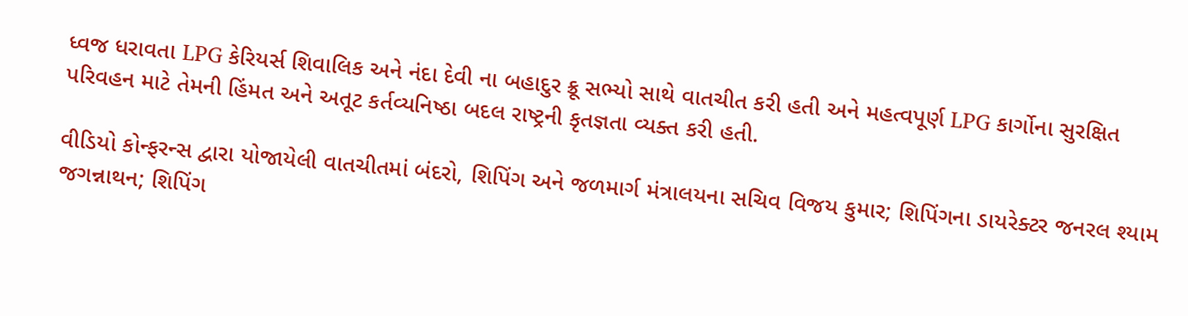ધ્વજ ધરાવતા LPG કેરિયર્સ શિવાલિક અને નંદા દેવી ના બહાદુર ક્રૂ સભ્યો સાથે વાતચીત કરી હતી અને મહત્વપૂર્ણ LPG કાર્ગોના સુરક્ષિત પરિવહન માટે તેમની હિંમત અને અતૂટ કર્તવ્યનિષ્ઠા બદલ રાષ્ટ્રની કૃતજ્ઞતા વ્યક્ત કરી હતી.

વીડિયો કોન્ફરન્સ દ્વારા યોજાયેલી વાતચીતમાં બંદરો, શિપિંગ અને જળમાર્ગ મંત્રાલયના સચિવ વિજય કુમાર; શિપિંગના ડાયરેક્ટર જનરલ શ્યામ જગન્નાથન; શિપિંગ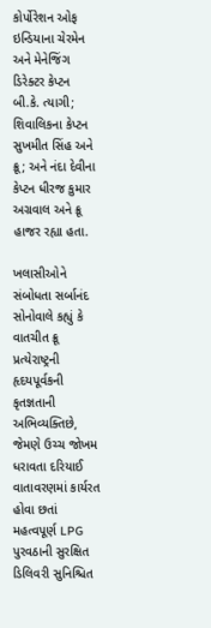કોર્પોરેશન ઓફ ઇન્ડિયાના ચેરમેન અને મેનેજિંગ ડિરેક્ટર કેપ્ટન બી.કે. ત્યાગી; શિવાલિકના કેપ્ટન સુખમીત સિંહ અને ક્રૂ; અને નંદા દેવીના કેપ્ટન ધીરજ કુમાર અગ્રવાલ અને ક્રૂ હાજર રહ્યા હતા.

ખલાસીઓને સંબોધતા સર્બાનંદ સોનોવાલે કહ્યું કે વાતચીત ક્રૂ પ્રત્યેરાષ્ટ્રની હૃદયપૂર્વકની કૃતજ્ઞતાની અભિવ્યક્તિછે, જેમણે ઉચ્ચ જોખમ ધરાવતા દરિયાઈ વાતાવરણમાં કાર્યરત હોવા છતાં મહત્વપૂર્ણ LPG પુરવઠાની સુરક્ષિત ડિલિવરી સુનિશ્ચિત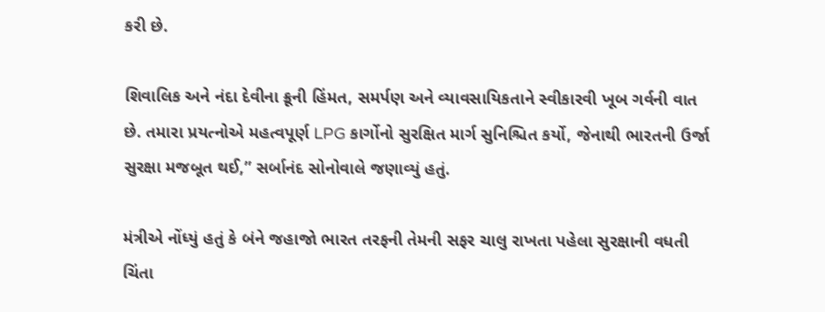કરી છે.

શિવાલિક અને નંદા દેવીના ક્રૂની હિંમત, સમર્પણ અને વ્યાવસાયિકતાને સ્વીકારવી ખૂબ ગર્વની વાત છે. તમારા પ્રયત્નોએ મહત્વપૂર્ણ LPG કાર્ગોનો સુરક્ષિત માર્ગ સુનિશ્ચિત કર્યો, જેનાથી ભારતની ઉર્જા સુરક્ષા મજબૂત થઈ,” સર્બાનંદ સોનોવાલે જણાવ્યું હતું.

મંત્રીએ નોંધ્યું હતું કે બંને જહાજો ભારત તરફની તેમની સફર ચાલુ રાખતા પહેલા સુરક્ષાની વધતી ચિંતા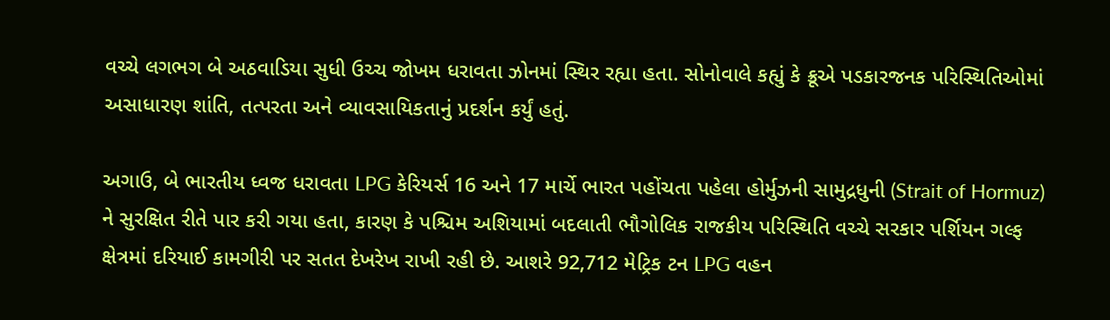વચ્ચે લગભગ બે અઠવાડિયા સુધી ઉચ્ચ જોખમ ધરાવતા ઝોનમાં સ્થિર રહ્યા હતા. સોનોવાલે કહ્યું કે ક્રૂએ પડકારજનક પરિસ્થિતિઓમાં અસાધારણ શાંતિ, તત્પરતા અને વ્યાવસાયિકતાનું પ્રદર્શન કર્યું હતું.

અગાઉ, બે ભારતીય ધ્વજ ધરાવતા LPG કેરિયર્સ 16 અને 17 માર્ચે ભારત પહોંચતા પહેલા હોર્મુઝની સામુદ્રધુની (Strait of Hormuz) ને સુરક્ષિત રીતે પાર કરી ગયા હતા, કારણ કે પશ્ચિમ અશિયામાં બદલાતી ભૌગોલિક રાજકીય પરિસ્થિતિ વચ્ચે સરકાર પર્શિયન ગલ્ફ ક્ષેત્રમાં દરિયાઈ કામગીરી પર સતત દેખરેખ રાખી રહી છે. આશરે 92,712 મેટ્રિક ટન LPG વહન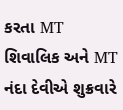કરતા MT શિવાલિક અને MT નંદા દેવીએ શુક્રવારે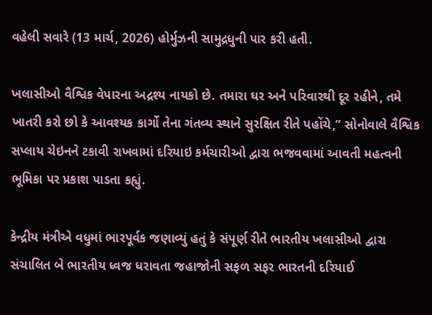વહેલી સવારે (13 માર્ચ, 2026) હોર્મુઝની સામુદ્રધુની પાર કરી હતી.

ખલાસીઓ વૈશ્વિક વેપારના અદ્રશ્ય નાયકો છે. તમારા ઘર અને પરિવારથી દૂર રહીને, તમે ખાતરી કરો છો કે આવશ્યક કાર્ગો તેના ગંતવ્ય સ્થાને સુરક્ષિત રીતે પહોંચે,” સોનોવાલે વૈશ્વિક સપ્લાય ચેઇનને ટકાવી રાખવામાં દરિયાઇ કર્મચારીઓ દ્વારા ભજવવામાં આવતી મહત્વની ભૂમિકા પર પ્રકાશ પાડતા કહ્યું.

કેન્દ્રીય મંત્રીએ વધુમાં ભારપૂર્વક જણાવ્યું હતું કે સંપૂર્ણ રીતે ભારતીય ખલાસીઓ દ્વારા સંચાલિત બે ભારતીય ધ્વજ ધરાવતા જહાજોની સફળ સફર ભારતની દરિયાઈ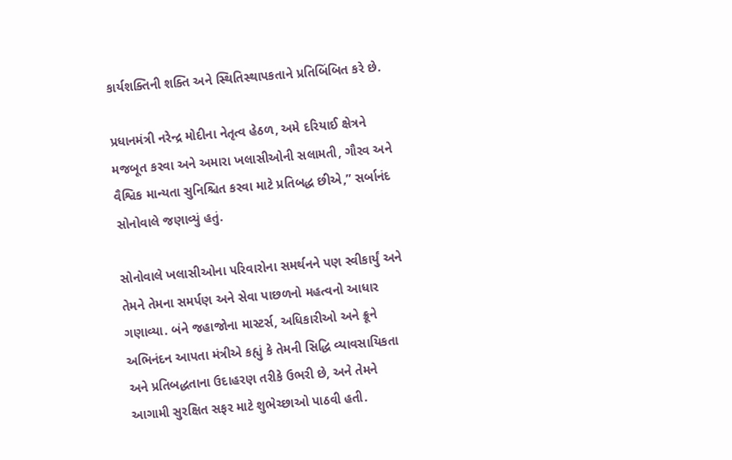કાર્યશક્તિની શક્તિ અને સ્થિતિસ્થાપકતાને પ્રતિબિંબિત કરે છે.

પ્રધાનમંત્રી નરેન્દ્ર મોદીના નેતૃત્વ હેઠળ, અમે દરિયાઈ ક્ષેત્રને મજબૂત કરવા અને અમારા ખલાસીઓની સલામતી, ગૌરવ અને વૈશ્વિક માન્યતા સુનિશ્ચિત કરવા માટે પ્રતિબદ્ધ છીએ,” સર્બાનંદ સોનોવાલે જણાવ્યું હતું.

સોનોવાલે ખલાસીઓના પરિવારોના સમર્થનને પણ સ્વીકાર્યું અને તેમને તેમના સમર્પણ અને સેવા પાછળનો મહત્વનો આધાર ગણાવ્યા. બંને જહાજોના માસ્ટર્સ, અધિકારીઓ અને ક્રૂને અભિનંદન આપતા મંત્રીએ કહ્યું કે તેમની સિદ્ધિ વ્યાવસાયિકતા અને પ્રતિબદ્ધતાના ઉદાહરણ તરીકે ઉભરી છે, અને તેમને આગામી સુરક્ષિત સફર માટે શુભેચ્છાઓ પાઠવી હતી.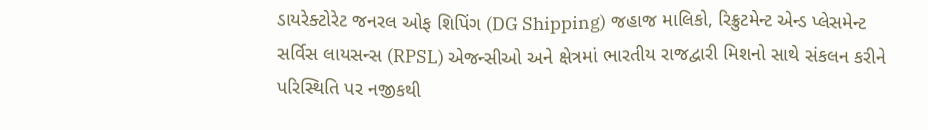ડાયરેક્ટોરેટ જનરલ ઓફ શિપિંગ (DG Shipping) જહાજ માલિકો, રિક્રુટમેન્ટ એન્ડ પ્લેસમેન્ટ સર્વિસ લાયસન્સ (RPSL) એજન્સીઓ અને ક્ષેત્રમાં ભારતીય રાજદ્વારી મિશનો સાથે સંકલન કરીને પરિસ્થિતિ પર નજીકથી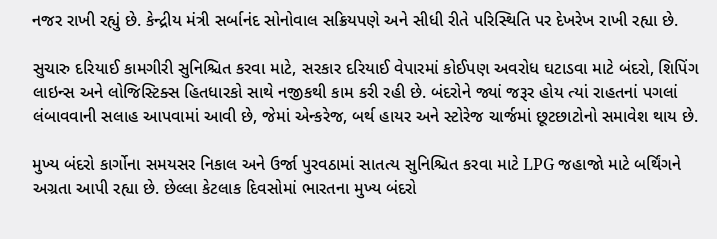નજર રાખી રહ્યું છે. કેન્દ્રીય મંત્રી સર્બાનંદ સોનોવાલ સક્રિયપણે અને સીધી રીતે પરિસ્થિતિ પર દેખરેખ રાખી રહ્યા છે.

સુચારુ દરિયાઈ કામગીરી સુનિશ્ચિત કરવા માટે, સરકાર દરિયાઈ વેપારમાં કોઈપણ અવરોધ ઘટાડવા માટે બંદરો, શિપિંગ લાઇન્સ અને લોજિસ્ટિક્સ હિતધારકો સાથે નજીકથી કામ કરી રહી છે. બંદરોને જ્યાં જરૂર હોય ત્યાં રાહતનાં પગલાં લંબાવવાની સલાહ આપવામાં આવી છે, જેમાં એન્કરેજ, બર્થ હાયર અને સ્ટોરેજ ચાર્જમાં છૂટછાટોનો સમાવેશ થાય છે.

મુખ્ય બંદરો કાર્ગોના સમયસર નિકાલ અને ઉર્જા પુરવઠામાં સાતત્ય સુનિશ્ચિત કરવા માટે LPG જહાજો માટે બર્થિંગને અગ્રતા આપી રહ્યા છે. છેલ્લા કેટલાક દિવસોમાં ભારતના મુખ્ય બંદરો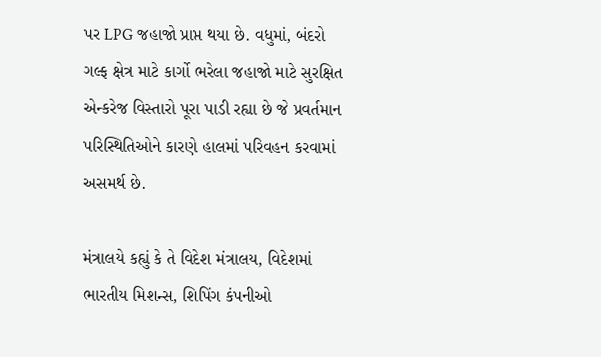પર LPG જહાજો પ્રાપ્ત થયા છે. વધુમાં, બંદરો ગલ્ફ ક્ષેત્ર માટે કાર્ગો ભરેલા જહાજો માટે સુરક્ષિત એન્કરેજ વિસ્તારો પૂરા પાડી રહ્યા છે જે પ્રવર્તમાન પરિસ્થિતિઓને કારણે હાલમાં પરિવહન કરવામાં અસમર્થ છે.

મંત્રાલયે કહ્યું કે તે વિદેશ મંત્રાલય, વિદેશમાં ભારતીય મિશન્સ, શિપિંગ કંપનીઓ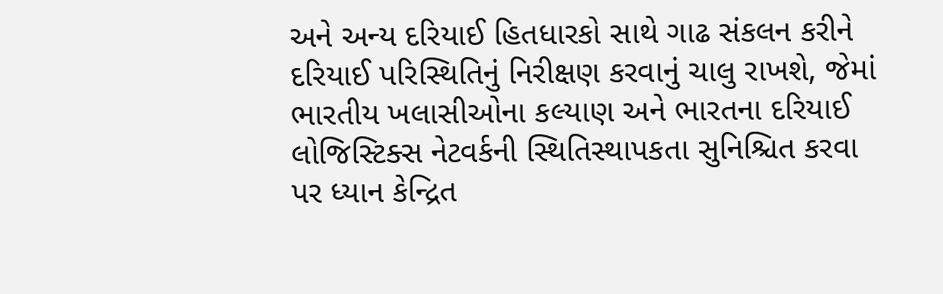અને અન્ય દરિયાઈ હિતધારકો સાથે ગાઢ સંકલન કરીને દરિયાઈ પરિસ્થિતિનું નિરીક્ષણ કરવાનું ચાલુ રાખશે, જેમાં ભારતીય ખલાસીઓના કલ્યાણ અને ભારતના દરિયાઈ લોજિસ્ટિક્સ નેટવર્કની સ્થિતિસ્થાપકતા સુનિશ્ચિત કરવા પર ધ્યાન કેન્દ્રિત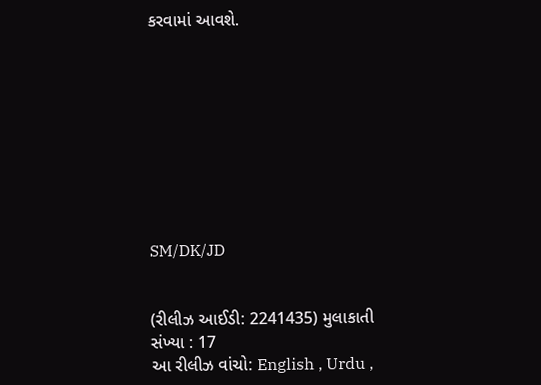કરવામાં આવશે.









SM/DK/JD


(રીલીઝ આઈડી: 2241435) મુલાકાતી સંખ્યા : 17
આ રીલીઝ વાંચો: English , Urdu ,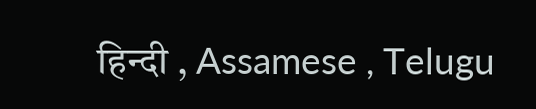हिन्दी , Assamese , Telugu